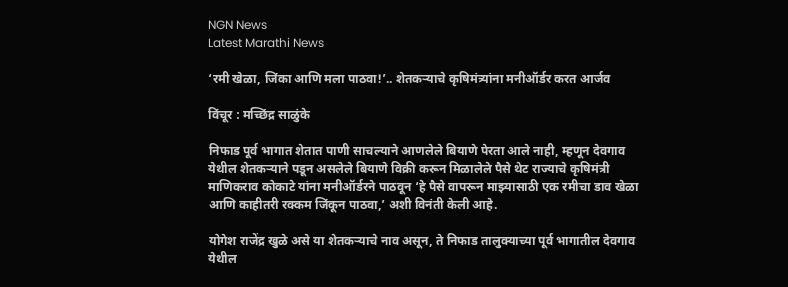NGN News
Latest Marathi News

‘रमी खेळा, जिंका आणि मला पाठवा!’.. शेतकऱ्याचे कृषिमंत्र्यांना मनीऑर्डर करत आर्जव

विंचूर : मच्छिंद्र साळुंके

निफाड पूर्व भागात शेतात पाणी साचल्याने आणलेले बियाणे पेरता आले नाही, म्हणून देवगाव येथील शेतकऱ्याने पडून असलेले बियाणे विक्री करून मिळालेले पैसे थेट राज्याचे कृषिमंत्री माणिकराव कोकाटे यांना मनीऑर्डरने पाठवून ‘हे पैसे वापरून माझ्यासाठी एक रमीचा डाव खेळा आणि काहीतरी रक्कम जिंकून पाठवा,’ अशी विनंती केली आहे.

योगेश राजेंद्र खुळे असे या शेतकऱ्याचे नाव असून, ते निफाड तालुक्याच्या पूर्व भागातील देवगाव येथील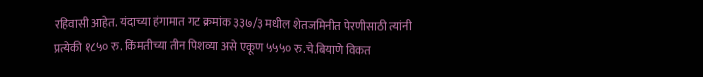रहिवासी आहेत. यंदाच्या हंगामात गट क्रमांक ३३७/३ मधील शेतजमिनीत पेरणीसाठी त्यांनी प्रत्येकी १८५० रु. किंमतीच्या तीन पिशव्या असे एकूण ५५५० रु.चे.बियाणे विकत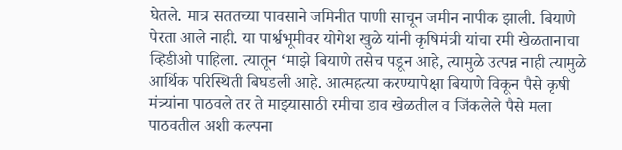घेतले. मात्र सततच्या पावसाने जमिनीत पाणी साचून जमीन नापीक झाली. बियाणे पेरता आले नाही. या पार्श्वभूमीवर योगेश खुळे यांनी कृषिमंत्री यांचा रमी खेळतानाचा व्हिडीओ पाहिला. त्यातून ‘माझे बियाणे तसेच पडून आहे, त्यामुळे उत्पन्न नाही त्यामुळे आर्थिक परिस्थिती बिघडली आहे. आत्महत्या करण्यापेक्षा बियाणे विकून पैसे कृषी मंत्र्यांना पाठवले तर ते माझ्यासाठी रमीचा डाव खेळतील व जिंकलेले पैसे मला पाठवतील अशी कल्पना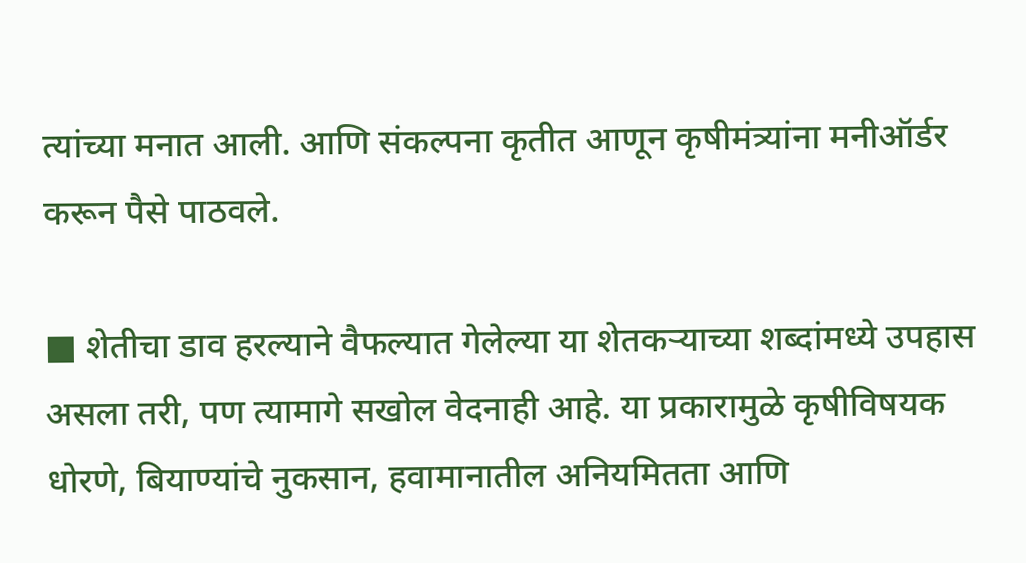त्यांच्या मनात आली. आणि संकल्पना कृतीत आणून कृषीमंत्र्यांना मनीऑर्डर करून पैसे पाठवले.

■ शेतीचा डाव हरल्याने वैफल्यात गेलेल्या या शेतकऱ्याच्या शब्दांमध्ये उपहास असला तरी, पण त्यामागे सखोल वेदनाही आहे. या प्रकारामुळे कृषीविषयक धोरणे, बियाण्यांचे नुकसान, हवामानातील अनियमितता आणि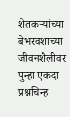शेतकऱ्यांच्या बेभरवशाच्या जीवनशैलीवर पुन्हा एकदा प्रश्नचिन्ह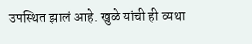उपस्थित झालं आहे. खुळे यांची ही व्यथा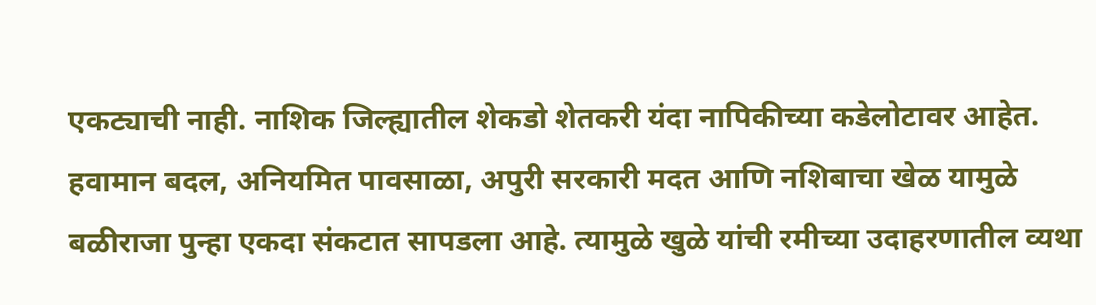एकट्याची नाही. नाशिक जिल्ह्यातील शेकडो शेतकरी यंदा नापिकीच्या कडेलोटावर आहेत. हवामान बदल, अनियमित पावसाळा, अपुरी सरकारी मदत आणि नशिबाचा खेळ यामुळे बळीराजा पुन्हा एकदा संकटात सापडला आहे. त्यामुळे खुळे यांची रमीच्या उदाहरणातील व्यथा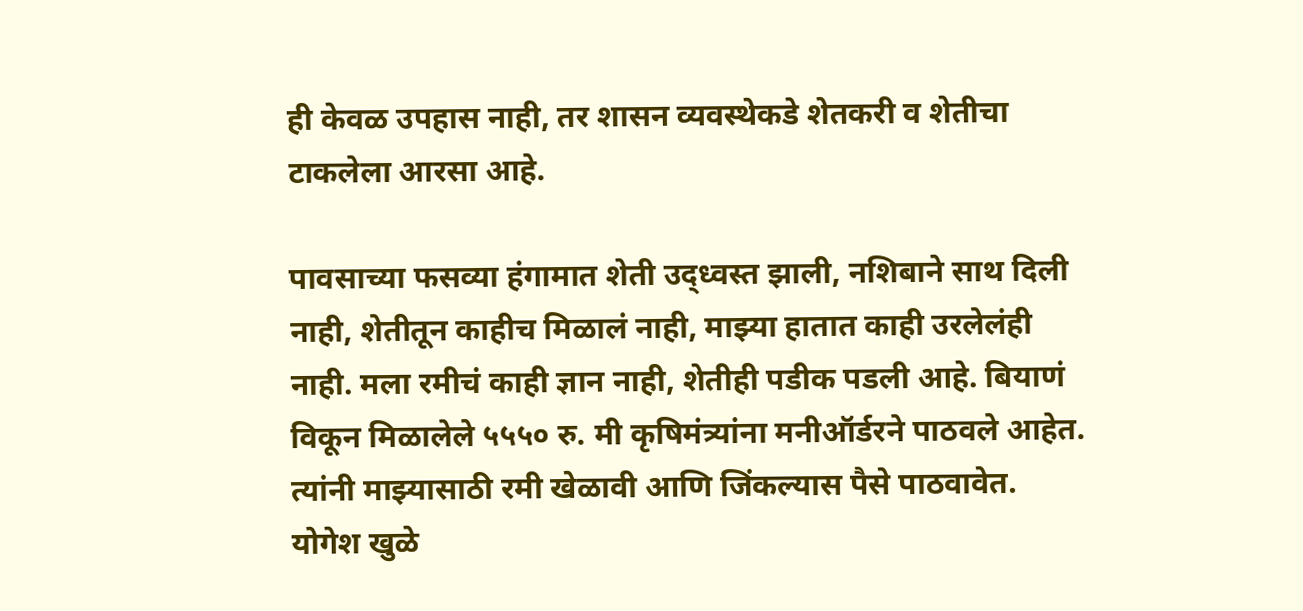ही केवळ उपहास नाही, तर शासन व्यवस्थेकडे शेतकरी व शेतीचा टाकलेला आरसा आहे.

पावसाच्या फसव्या हंगामात शेती उद्ध्वस्त झाली, नशिबाने साथ दिली नाही, शेतीतून काहीच मिळालं नाही, माझ्या हातात काही उरलेलंही नाही. मला रमीचं काही ज्ञान नाही, शेतीही पडीक पडली आहे. बियाणं विकून मिळालेले ५५५० रु. मी कृषिमंत्र्यांना मनीऑर्डरने पाठवले आहेत. त्यांनी माझ्यासाठी रमी खेळावी आणि जिंकल्यास पैसे पाठवावेत.
योगेश खुळे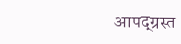आपद्ग्रस्त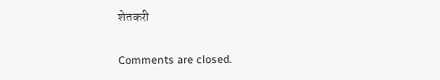शेतकरी

Comments are closed.